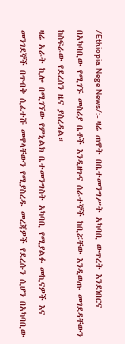/Ethiopia Nege News/:- ዛሬ ጠዋት በቤተመንግሥት አካባቢ ውጥረት እንደነበርና በአካባቢው የሚገኙ መስሪያ ቤቶች እንዲዘጉና ሰራተኞች ከቢሯቸው እንዲወጡ መገደዳቸውን ከስፍራው የደረሰን ዜና ያስረዳል።
ዛሬ አራት ኪሎ በሚገኘው የምኒልክ ቤተመንግስት አካባቢ የሚያልፉ መኪናዎች እና መንገደኞች በጥብቅ ሲፈተሹ መዋላቸውን የሚያስረዱ መረጃዎች የደረሱን ሲሆን በአካባቢው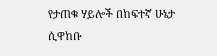የታጠቁ ሃይሎች በከፍተኛ ሁኔታ ሲዋከቡ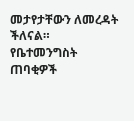መታየታቸውን ለመረዳት ችለናል።
የቤተመንግስት ጠባቂዎች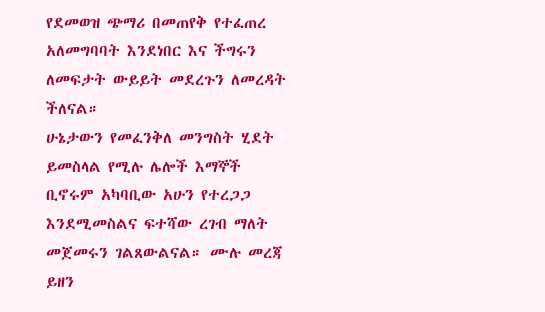የደመወዝ ጭማሪ በመጠየቅ የተፈጠረ አለመግባባት እንደነበር እና ችግሩን ለመፍታት ውይይት መደረጉን ለመረዳት ችለናል።
ሁኔታውን የመፈንቅለ መንግስት ሂደት ይመስላል የሚሉ ሌሎች እማኞች ቢኖሩም አካባቢው አሁን የተረጋጋ እንደሚመስልና ፍተሻው ረገብ ማለት መጀመሩን ገልጸውልናል። ሙሉ መረጃ ይዘን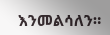እንመልሳለን።